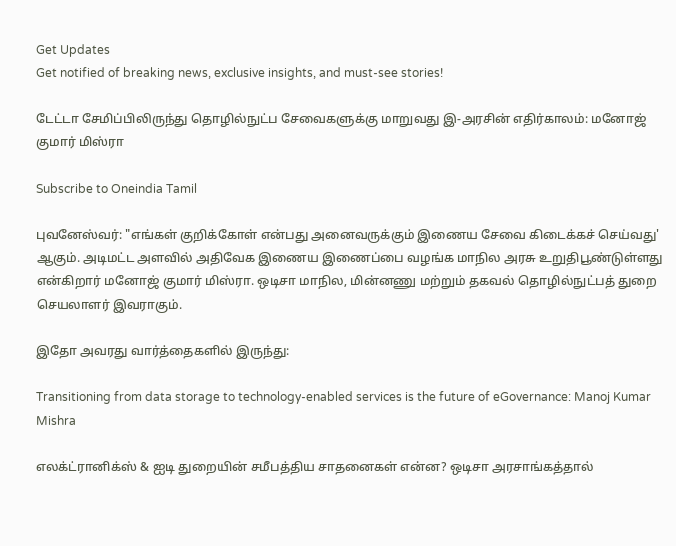Get Updates
Get notified of breaking news, exclusive insights, and must-see stories!

டேட்டா சேமிப்பிலிருந்து தொழில்நுட்ப சேவைகளுக்கு மாறுவது இ-அரசின் எதிர்காலம்: மனோஜ் குமார் மிஸ்ரா

Subscribe to Oneindia Tamil

புவனேஸ்வர்: "எங்கள் குறிக்கோள் என்பது அனைவருக்கும் இணைய சேவை கிடைக்கச் செய்வது' ஆகும். அடிமட்ட அளவில் அதிவேக இணைய இணைப்பை வழங்க மாநில அரசு உறுதிபூண்டுள்ளது என்கிறார் மனோஜ் குமார் மிஸ்ரா. ஒடிசா மாநில, மின்னணு மற்றும் தகவல் தொழில்நுட்பத் துறை செயலாளர் இவராகும்.

இதோ அவரது வார்த்தைகளில் இருந்து:

Transitioning from data storage to technology-enabled services is the future of eGovernance: Manoj Kumar Mishra

எலக்ட்ரானிக்ஸ் & ஐடி துறையின் சமீபத்திய சாதனைகள் என்ன? ஒடிசா அரசாங்கத்தால்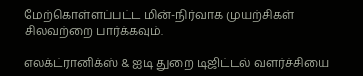மேற்கொள்ளப்பட்ட மின்-நிர்வாக முயற்சிகள் சிலவற்றை பார்க்கவும்.

எலக்ட்ரானிக்ஸ் & ஐடி துறை டிஜிட்டல் வளர்ச்சியை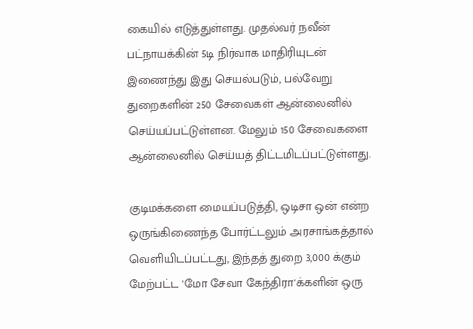கையில் எடுத்துள்ளது. முதல்வர் நவீன் பட்நாயக்கின் 5டி நிர்வாக மாதிரியுடன் இணைந்து இது செயல்படும், பல்வேறு துறைகளின் 250 சேவைகள் ஆன்லைனில் செய்யப்பட்டுள்ளன. மேலும் 150 சேவைகளை ஆன்லைனில் செய்யத் திட்டமிடப்பட்டுள்ளது.

குடிமக்களை மையப்படுத்தி, ஒடிசா ஒன் என்ற ஒருங்கிணைந்த போர்ட்டலும் அரசாங்கத்தால் வெளியிடப்பட்டது, இந்தத் துறை 3,000 க்கும் மேற்பட்ட 'மோ சேவா கேந்திரா'க்களின் ஒரு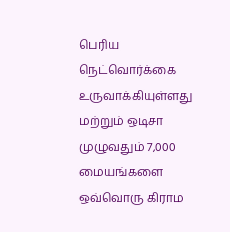பெரிய நெட்வொர்க்கை உருவாக்கியுள்ளது மற்றும் ஒடிசா முழுவதும் 7,000 மையங்களை ஒவ்வொரு கிராம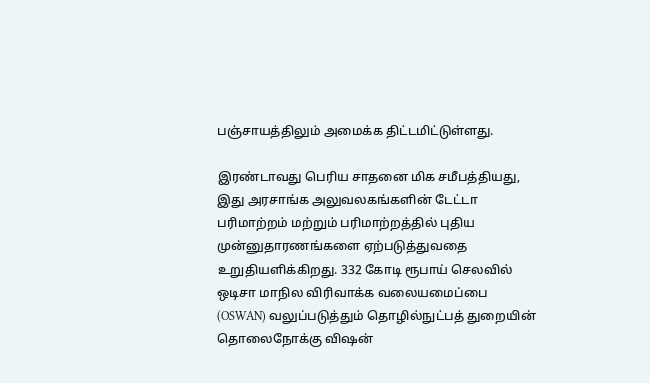பஞ்சாயத்திலும் அமைக்க திட்டமிட்டுள்ளது.

இரண்டாவது பெரிய சாதனை மிக சமீபத்தியது, இது அரசாங்க அலுவலகங்களின் டேட்டா பரிமாற்றம் மற்றும் பரிமாற்றத்தில் புதிய முன்னுதாரணங்களை ஏற்படுத்துவதை உறுதியளிக்கிறது. 332 கோடி ரூபாய் செலவில் ஒடிசா மாநில விரிவாக்க வலையமைப்பை (OSWAN) வலுப்படுத்தும் தொழில்நுட்பத் துறையின் தொலைநோக்கு விஷன்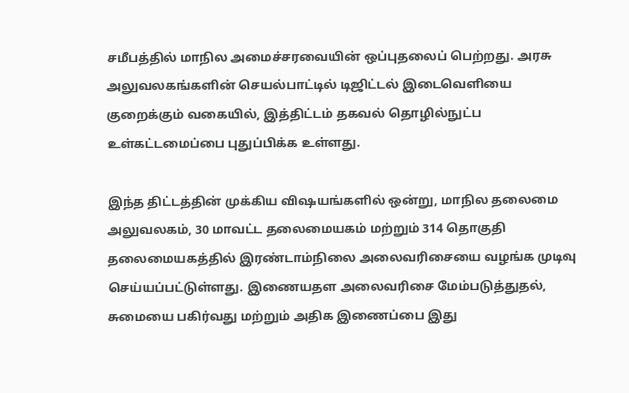சமீபத்தில் மாநில அமைச்சரவையின் ஒப்புதலைப் பெற்றது. அரசு அலுவலகங்களின் செயல்பாட்டில் டிஜிட்டல் இடைவெளியை குறைக்கும் வகையில், இத்திட்டம் தகவல் தொழில்நுட்ப உள்கட்டமைப்பை புதுப்பிக்க உள்ளது.

இந்த திட்டத்தின் முக்கிய விஷயங்களில் ஒன்று, மாநில தலைமை அலுவலகம், 30 மாவட்ட தலைமையகம் மற்றும் 314 தொகுதி தலைமையகத்தில் இரண்டாம்நிலை அலைவரிசையை வழங்க முடிவு செய்யப்பட்டுள்ளது. இணையதள அலைவரிசை மேம்படுத்துதல், சுமையை பகிர்வது மற்றும் அதிக இணைப்பை இது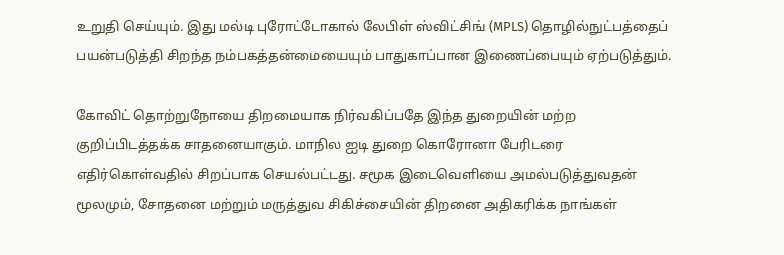உறுதி செய்யும். இது மல்டி புரோட்டோகால் லேபிள் ஸ்விட்சிங் (MPLS) தொழில்நுட்பத்தைப் பயன்படுத்தி சிறந்த நம்பகத்தன்மையையும் பாதுகாப்பான இணைப்பையும் ஏற்படுத்தும்.

கோவிட் தொற்றுநோயை திறமையாக நிர்வகிப்பதே இந்த துறையின் மற்ற குறிப்பிடத்தக்க சாதனையாகும். மாநில ஐடி துறை கொரோனா பேரிடரை எதிர்கொள்வதில் சிறப்பாக செயல்பட்டது. சமூக இடைவெளியை அமல்படுத்துவதன் மூலமும், சோதனை மற்றும் மருத்துவ சிகிச்சையின் திறனை அதிகரிக்க நாங்கள்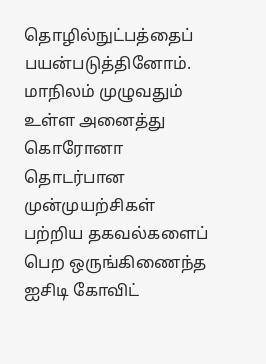தொழில்நுட்பத்தைப் பயன்படுத்தினோம். மாநிலம் முழுவதும் உள்ள அனைத்து கொரோனா தொடர்பான முன்முயற்சிகள் பற்றிய தகவல்களைப் பெற ஒருங்கிணைந்த ஐசிடி கோவிட்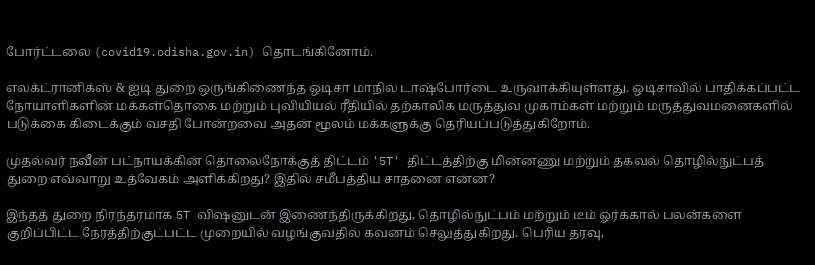போர்ட்டலை (covid19.odisha.gov.in) தொடங்கினோம்.

எலக்ட்ரானிக்ஸ் & ஐடி துறை ஒருங்கிணைந்த ஒடிசா மாநில டாஷ்போர்டை உருவாக்கியுள்ளது. ஒடிசாவில் பாதிக்கப்பட்ட நோயாளிகளின் மக்கள்தொகை மற்றும் புவியியல் ரீதியில் தற்காலிக மருத்துவ முகாம்கள் மற்றும் மருத்துவமனைகளில் படுக்கை கிடைக்கும் வசதி போன்றவை அதன் மூலம் மக்களுக்கு தெரியப்படுத்துகிறோம்.

முதல்வர் நவீன் பட்நாயக்கின் தொலைநோக்குத் திட்டம் '5T' திட்டத்திற்கு மின்னணு மற்றும் தகவல் தொழில்நுட்பத் துறை எவ்வாறு உத்வேகம் அளிக்கிறது? இதில் சமீபத்திய சாதனை என்ன?

இந்தத் துறை நிரந்தரமாக 5T விஷனுடன் இணைந்திருக்கிறது, தொழில்நுட்பம் மற்றும் டீம் ஓர்க்கால் பலன்களை குறிப்பிட்ட நேரத்திற்குட்பட்ட முறையில் வழங்குவதில் கவனம் செலுத்துகிறது. பெரிய தரவு,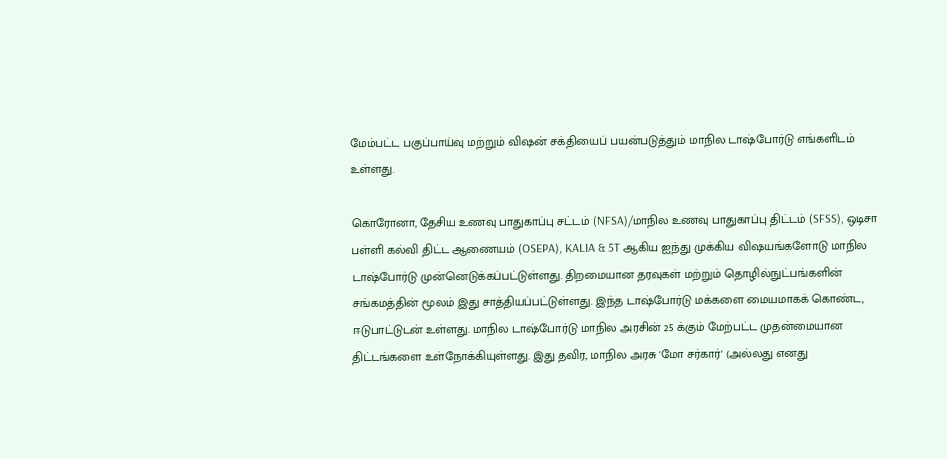மேம்பட்ட பகுப்பாய்வு மற்றும் விஷன் சக்தியைப் பயன்படுத்தும் மாநில டாஷ்போர்டு எங்களிடம் உள்ளது.

கொரோனா, தேசிய உணவு பாதுகாப்பு சட்டம் (NFSA)/மாநில உணவு பாதுகாப்பு திட்டம் (SFSS), ஒடிசா பள்ளி கல்வி திட்ட ஆணையம் (OSEPA), KALIA & 5T ஆகிய ஐந்து முக்கிய விஷயங்களோடு மாநில டாஷ்போர்டு முன்னெடுக்கப்பட்டுள்ளது. திறமையான தரவுகள் மற்றும் தொழில்நுட்பங்களின் சங்கமத்தின் மூலம் இது சாத்தியப்பட்டுள்ளது. இந்த டாஷ்போர்டு மக்களை மையமாகக் கொண்ட, ஈடுபாட்டுடன் உள்ளது. மாநில டாஷ்போர்டு மாநில அரசின் 25 க்கும் மேற்பட்ட முதன்மையான திட்டங்களை உள்நோக்கியுள்ளது. இது தவிர, மாநில அரசு 'மோ சர்கார்' (அல்லது எனது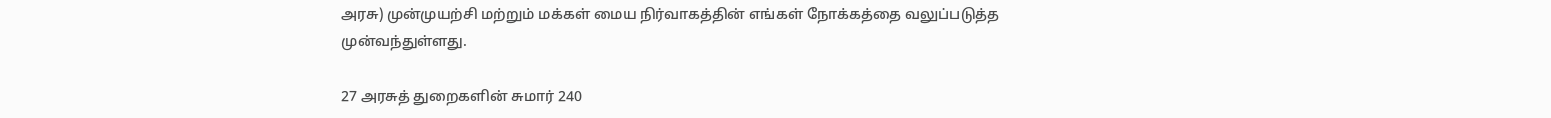அரசு) முன்முயற்சி மற்றும் மக்கள் மைய நிர்வாகத்தின் எங்கள் நோக்கத்தை வலுப்படுத்த முன்வந்துள்ளது.

27 அரசுத் துறைகளின் சுமார் 240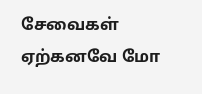சேவைகள் ஏற்கனவே மோ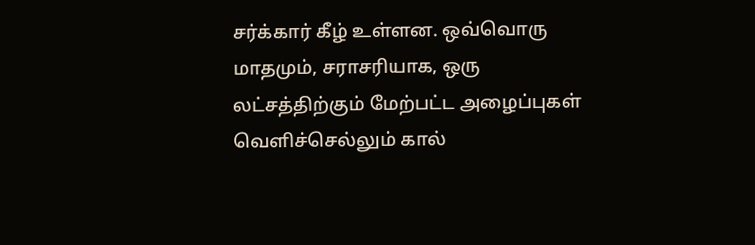சர்க்கார் கீழ் உள்ளன. ஒவ்வொரு மாதமும், சராசரியாக, ஒரு லட்சத்திற்கும் மேற்பட்ட அழைப்புகள் வெளிச்செல்லும் கால்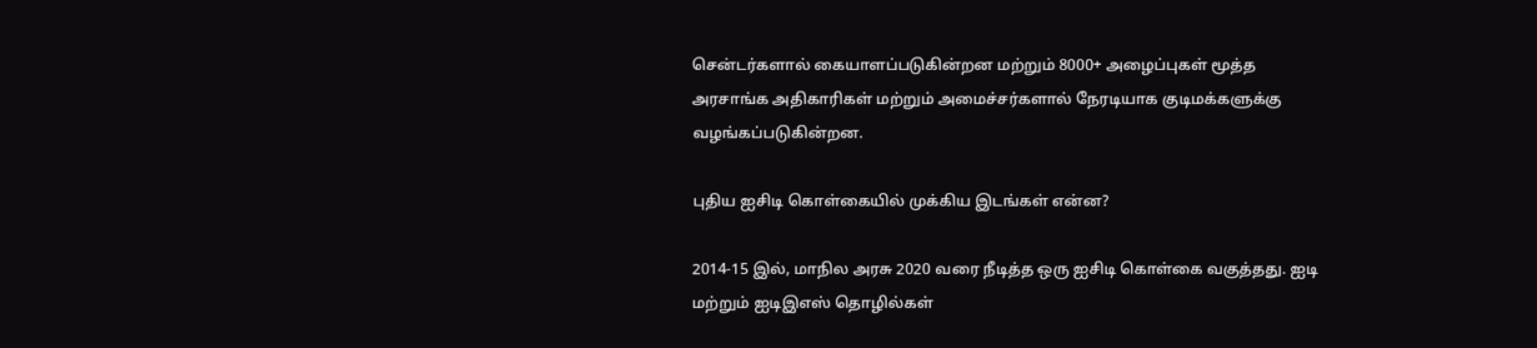சென்டர்களால் கையாளப்படுகின்றன மற்றும் 8000+ அழைப்புகள் மூத்த அரசாங்க அதிகாரிகள் மற்றும் அமைச்சர்களால் நேரடியாக குடிமக்களுக்கு வழங்கப்படுகின்றன.

புதிய ஐசிடி கொள்கையில் முக்கிய இடங்கள் என்ன?

2014-15 இல், மாநில அரசு 2020 வரை நீடித்த ஒரு ஐசிடி கொள்கை வகுத்தது. ஐடி மற்றும் ஐடிஇஎஸ் தொழில்கள்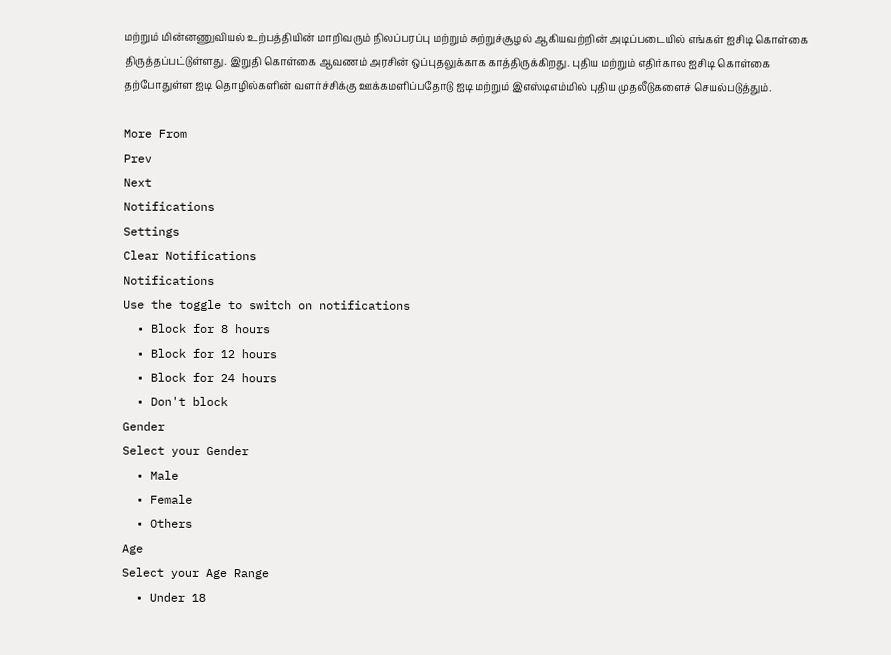மற்றும் மின்னணுவியல் உற்பத்தியின் மாறிவரும் நிலப்பரப்பு மற்றும் சுற்றுச்சூழல் ஆகியவற்றின் அடிப்படையில் எங்கள் ஐசிடி கொள்கை திருத்தப்பட்டுள்ளது. இறுதி கொள்கை ஆவணம் அரசின் ஒப்புதலுக்காக காத்திருக்கிறது. புதிய மற்றும் எதிர்கால ஐசிடி கொள்கை தற்போதுள்ள ஐடி தொழில்களின் வளர்ச்சிக்கு ஊக்கமளிப்பதோடு ஐடி மற்றும் இஎஸ்டிஎம்மில் புதிய முதலீடுகளைச் செயல்படுத்தும்.

More From
Prev
Next
Notifications
Settings
Clear Notifications
Notifications
Use the toggle to switch on notifications
  • Block for 8 hours
  • Block for 12 hours
  • Block for 24 hours
  • Don't block
Gender
Select your Gender
  • Male
  • Female
  • Others
Age
Select your Age Range
  • Under 18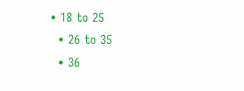• 18 to 25
  • 26 to 35
  • 36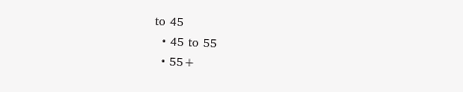to 45
  • 45 to 55
  • 55+